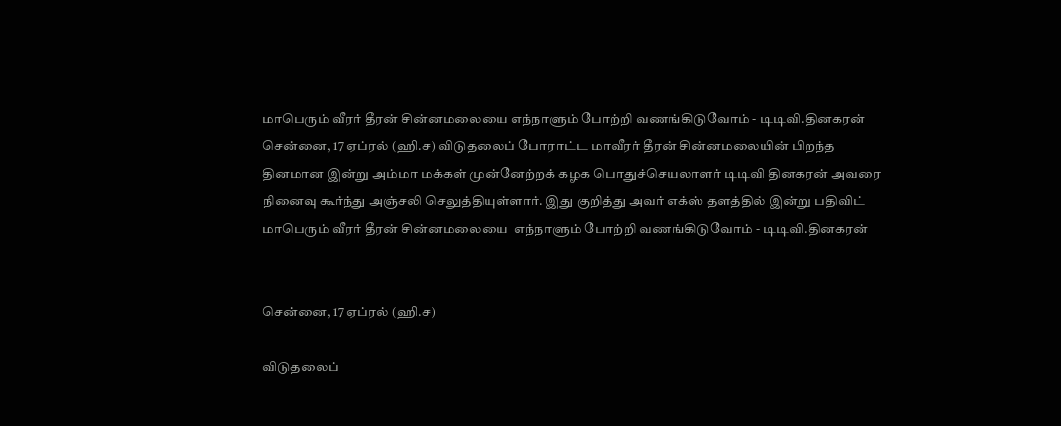மாபெரும் வீரர் தீரன் சின்னமலையை எந்நாளும் போற்றி வணங்கிடுவோம் - டிடிவி.தினகரன்
சென்னை, 17 ஏப்ரல் (ஹி.ச) விடுதலைப் போராட்ட மாவீரர் தீரன் சின்னமலையின் பிறந்த தினமான இன்று அம்மா மக்கள் முன்னேற்றக் கழக பொதுச்செயலாளர் டிடிவி தினகரன் அவரை நினைவு கூர்ந்து அஞ்சலி செலுத்தியுள்ளார். இது குறித்து அவர் எக்ஸ் தளத்தில் இன்று பதிவிட்
மாபெரும் வீரர் தீரன் சின்னமலையை  எந்நாளும் போற்றி வணங்கிடுவோம் - டிடிவி.தினகரன்


சென்னை, 17 ஏப்ரல் (ஹி.ச)

விடுதலைப்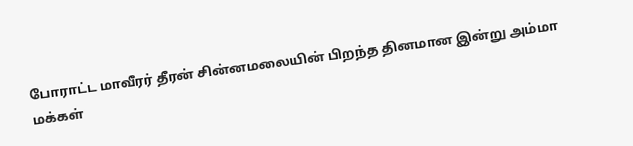போராட்ட மாவீரர் தீரன் சின்னமலையின் பிறந்த தினமான இன்று அம்மா மக்கள்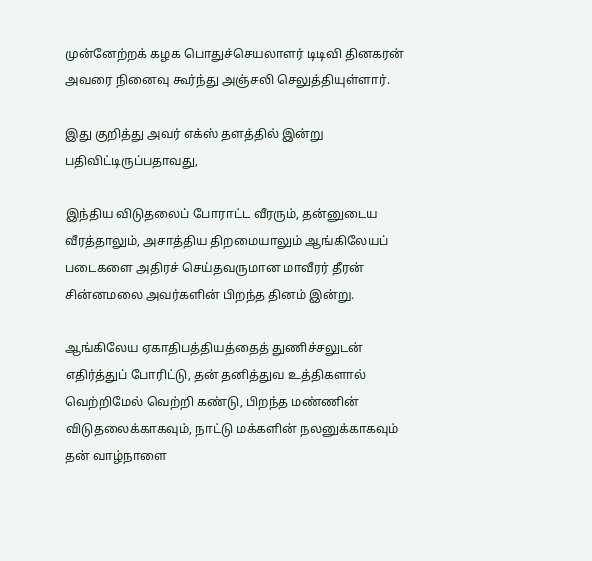முன்னேற்றக் கழக பொதுச்செயலாளர் டிடிவி தினகரன் அவரை நினைவு கூர்ந்து அஞ்சலி செலுத்தியுள்ளார்.

இது குறித்து அவர் எக்ஸ் தளத்தில் இன்று பதிவிட்டிருப்பதாவது,

இந்திய விடுதலைப் போராட்ட வீரரும், தன்னுடைய வீரத்தாலும், அசாத்திய திறமையாலும் ஆங்கிலேயப் படைகளை அதிரச் செய்தவருமான மாவீரர் தீரன் சின்னமலை அவர்களின் பிறந்த தினம் இன்று.

ஆங்கிலேய ஏகாதிபத்தியத்தைத் துணிச்சலுடன் எதிர்த்துப் போரிட்டு, தன் தனித்துவ உத்திகளால் வெற்றிமேல் வெற்றி கண்டு, பிறந்த மண்ணின் விடுதலைக்காகவும், நாட்டு மக்களின் நலனுக்காகவும் தன் வாழ்நாளை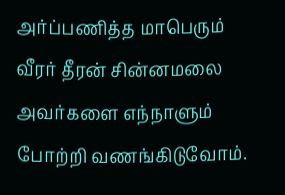அர்ப்பணித்த மாபெரும் வீரர் தீரன் சின்னமலை அவர்களை எந்நாளும் போற்றி வணங்கிடுவோம்.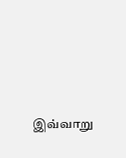இவ்வாறு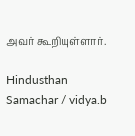அவர் கூறியுள்ளார்.

Hindusthan Samachar / vidya.b